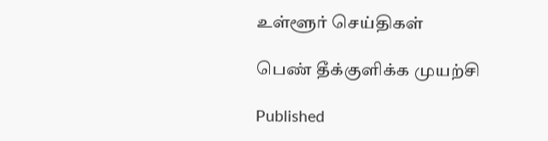உள்ளூர் செய்திகள்

பெண் தீக்குளிக்க முயற்சி

Published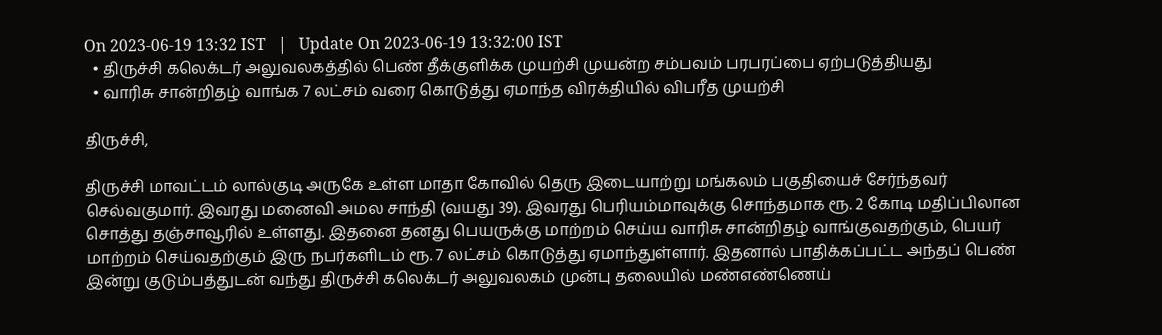On 2023-06-19 13:32 IST   |   Update On 2023-06-19 13:32:00 IST
  • திருச்சி கலெக்டர் அலுவலகத்தில் பெண் தீக்குளிக்க முயற்சி முயன்ற சம்பவம் பரபரப்பை ஏற்படுத்தியது
  • வாரிசு சான்றிதழ் வாங்க 7 லட்சம் வரை கொடுத்து ஏமாந்த விரக்தியில் விபரீத முயற்சி

திருச்சி,

திருச்சி மாவட்டம் லால்குடி அருகே உள்ள மாதா கோவில் தெரு இடையாற்று மங்கலம் பகுதியைச் சேர்ந்தவர் செல்வகுமார். இவரது மனைவி அமல சாந்தி (வயது 39). இவரது பெரியம்மாவுக்கு சொந்தமாக ரூ. 2 கோடி மதிப்பிலான சொத்து தஞ்சாவூரில் உள்ளது. இதனை தனது பெயருக்கு மாற்றம் செய்ய வாரிசு சான்றிதழ் வாங்குவதற்கும், பெயர் மாற்றம் செய்வதற்கும் இரு நபர்களிடம் ரூ. 7 லட்சம் கொடுத்து ஏமாந்துள்ளார். இதனால் பாதிக்கப்பட்ட அந்தப் பெண் இன்று குடும்பத்துடன் வந்து திருச்சி கலெக்டர் அலுவலகம் முன்பு தலையில் மண்எண்ணெய்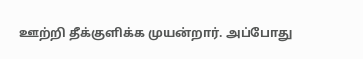ஊற்றி தீக்குளிக்க முயன்றார். அப்போது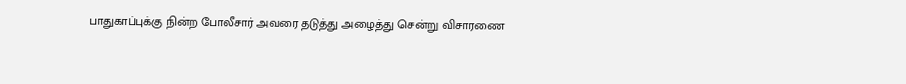பாதுகாப்புக்கு நின்ற போலீசார் அவரை தடுத்து அழைத்து சென்று விசாரணை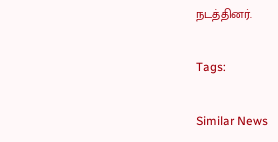நடத்தினர்.

Tags:

Similar News